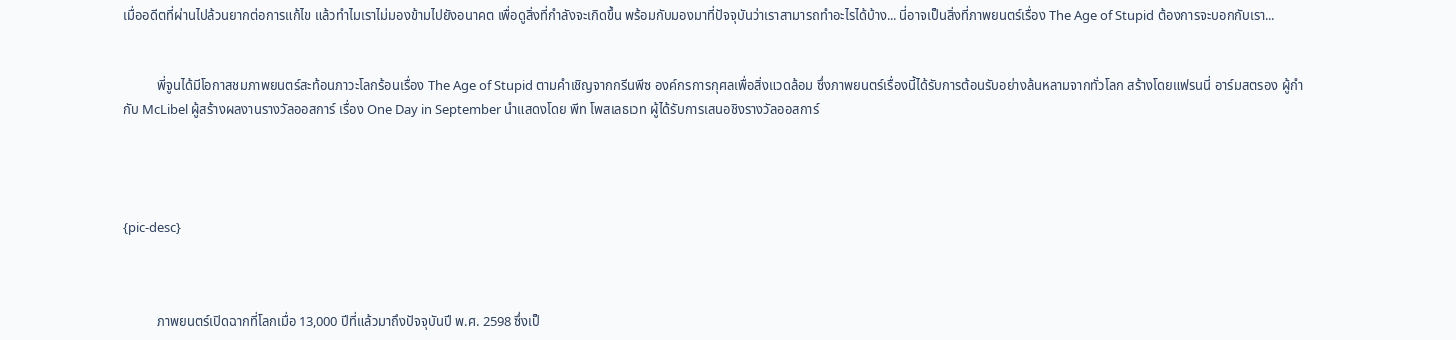เมื่ออดีตที่ผ่านไปล้วนยากต่อการแก้ไข แล้วทำไมเราไม่มองข้ามไปยังอนาคต เพื่อดูสิ่งที่กำลังจะเกิดขึ้น พร้อมกับมองมาที่ปัจจุบันว่าเราสามารถทำอะไรได้บ้าง... นี่อาจเป็นสิ่งที่ภาพยนตร์เรื่อง The Age of Stupid ต้องการจะบอกกับเรา...


          พี่จูนได้มีโอกาสชมภาพยนตร์สะท้อนภาวะโลกร้อนเรื่อง The Age of Stupid ตามคำเชิญจากกรีนพีซ องค์กรการกุศลเพื่อสิ่งแวดล้อม ซึ่งภาพยนตร์เรื่องนี้ได้รับการต้อนรับอย่างล้นหลามจากทั่วโลก สร้างโดยแฟรนนี่ อาร์มสตรอง ผู้กำกับ McLibel ผู้สร้างผลงานรางวัลออสการ์ เรื่อง One Day in September นำแสดงโดย พีท โพสเลธเวท ผู้ได้รับการเสนอชิงรางวัลออสการ์




{pic-desc}



          ภาพยนตร์เปิดฉากที่โลกเมื่อ 13,000 ปีที่แล้วมาถึงปัจจุบันปี พ.ศ. 2598 ซึ่งเป็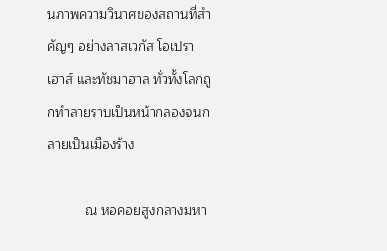นภาพความวินาศของสถานที่สำคัญๆ อย่างลาสเวกัส โอเปราเฮาส์ และทัชมาฮาล ทั่วทั้งโลกถูกทำลายราบเป็นหน้ากลองจนกลายเป็นเมืองร้าง

          ณ หอคอยสูงกลางมหา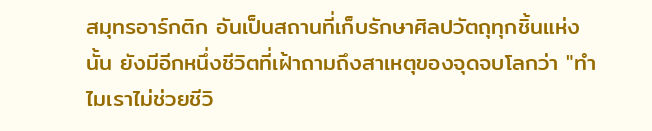สมุทรอาร์กติก อันเป็นสถานที่เก็บรักษาศิลปวัตถุทุกชิ้นแห่งนั้น ยังมีอีกหนึ่งชีวิตที่เฝ้าถามถึงสาเหตุของจุดจบโลกว่า "ทำไมเราไม่ช่วยชีวิ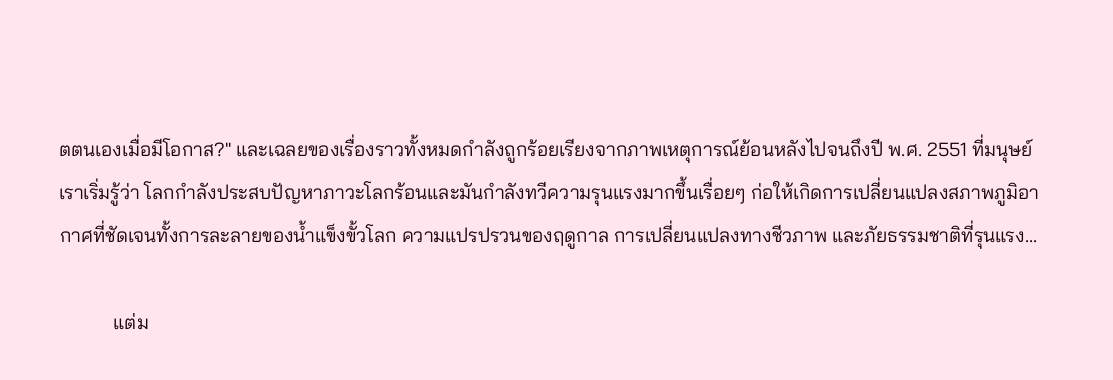ตตนเองเมื่อมีโอกาส?" และเฉลยของเรื่องราวทั้งหมดกำลังถูกร้อยเรียงจากภาพเหตุการณ์ย้อนหลังไปจนถึงปี พ.ศ. 2551 ที่มนุษย์เราเริ่มรู้ว่า โลกกำลังประสบปัญหาภาวะโลกร้อนและมันกำลังทวีความรุนแรงมากขึ้นเรื่อยๆ ก่อให้เกิดการเปลี่ยนแปลงสภาพภูมิอากาศที่ชัดเจนทั้งการละลายของน้ำแข็งขั้วโลก ความแปรปรวนของฤดูกาล การเปลี่ยนแปลงทางชีวภาพ และภัยธรรมชาติที่รุนแรง...

           แต่ม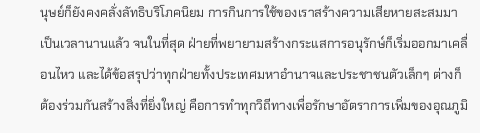นุษย์ก็ยังคงคลั่งลัทธิบริโภคนิยม การกินการใช้ของเราสร้างความเสียหายสะสมมาเป็นเวลานานแล้ว จนในที่สุด ฝ่ายที่พยายามสร้างกระแสการอนุรักษ์ก็เริ่มออกมาเคลื่อนไหว และได้ข้อสรุปว่าทุกฝ่ายทั้งประเทศมหาอำนาจและประชาชนตัวเล็กๆ ต่างก็ต้องร่วมกันสร้างสิ่งที่ยิ่งใหญ่ คือการทำทุกวิถีทางเพื่อรักษาอัตราการเพิ่มของอุณภูมิ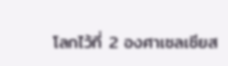โลกไว้ที่ 2 องศาเซลเซียส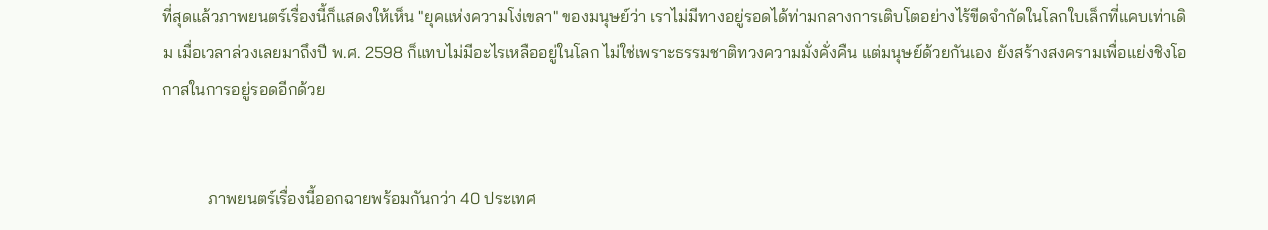ที่สุดแล้วภาพยนตร์เรื่องนี้ก็แสดงให้เห็น "ยุคแห่งความโง่เขลา" ของมนุษย์ว่า เราไม่มีทางอยู่รอดได้ท่ามกลางการเติบโตอย่างไร้ขีดจำกัดในโลกใบเล็กที่แคบเท่าเดิม เมื่อเวลาล่วงเลยมาถึงปี พ.ศ. 2598 ก็แทบไม่มีอะไรเหลืออยู่ในโลก ไม่ใช่เพราะธรรมชาติทวงความมั่งคั่งคืน แต่มนุษย์ด้วยกันเอง ยังสร้างสงครามเพื่อแย่งชิงโอกาสในการอยู่รอดอีกด้วย


           ภาพยนตร์เรื่องนี้ออกฉายพร้อมกันกว่า 40 ประเทศ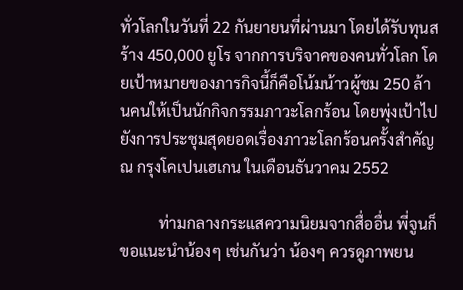ทั่วโลกในวันที่ 22 กันยายนที่ผ่านมา โดยได้รับทุนสร้าง 450,000 ยูโร จากการบริจาคของคนทั่วโลก โดยเป้าหมายของภารกิจนี้ก็คือโน้มน้าวผู้ชม 250 ล้านคนให้เป็นนักกิจกรรมภาวะโลกร้อน โดยพุ่งเป้าไปยังการประชุมสุดยอดเรื่องภาวะโลกร้อนครั้งสำคัญ ณ กรุงโคเปนเฮเกน ในเดือนธันวาคม 2552

          ท่ามกลางกระแสความนิยมจากสื่ออื่น พี่จูนก็ขอแนะนำน้องๆ เช่นกันว่า น้องๆ ควรดูภาพยน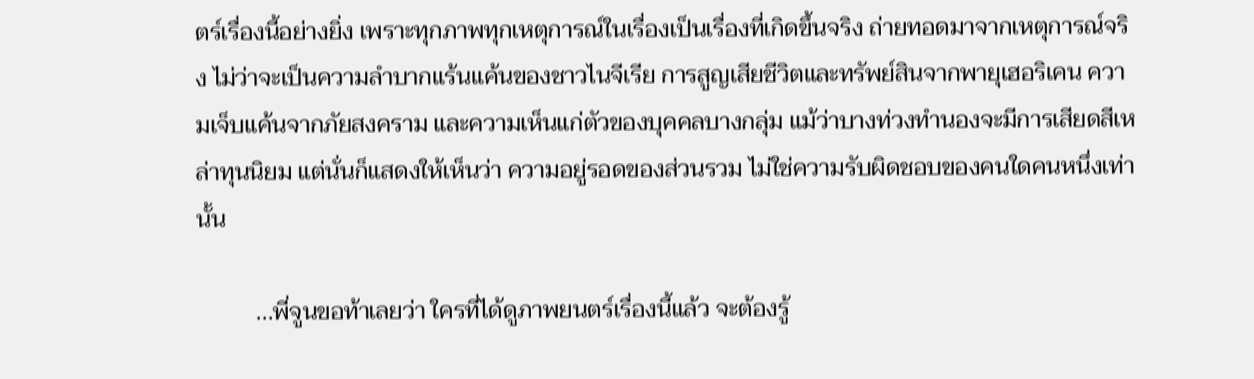ตร์เรื่องนี้อย่างยิ่ง เพราะทุกภาพทุกเหตุการณ์ในเรื่องเป็นเรื่องที่เกิดขึ้นจริง ถ่ายทอดมาจากเหตุการณ์จริง ไม่ว่าจะเป็นความลำบากแร้นแค้นของชาวไนจีเรีย การสูญเสียชีวิตและทรัพย์สินจากพายุเฮอริเคน ความเจ็บแค้นจากภัยสงคราม และความเห็นแก่ตัวของบุคคลบางกลุ่ม แม้ว่าบางท่วงทำนองจะมีการเสียดสีเหล่าทุนนิยม แต่นั่นก็แสดงให้เห็นว่า ความอยู่รอดของส่วนรวม ไม่ใช่ความรับผิดชอบของคนใดคนหนึ่งเท่านั้น

          ...พี่จูนขอท้าเลยว่า ใครที่ได้ดูภาพยนตร์เรื่องนี้แล้ว จะต้องรู้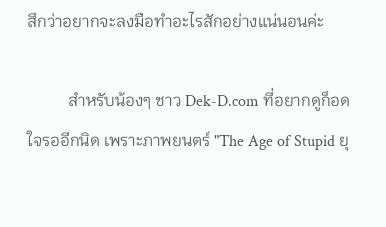สึกว่าอยากจะลงมือทำอะไรสักอย่างแน่นอนค่ะ

          สำหรับน้องๆ ชาว Dek-D.com ที่อยากดูก็อดใจรออีกนิด เพราะภาพยนตร์ "The Age of Stupid ยุ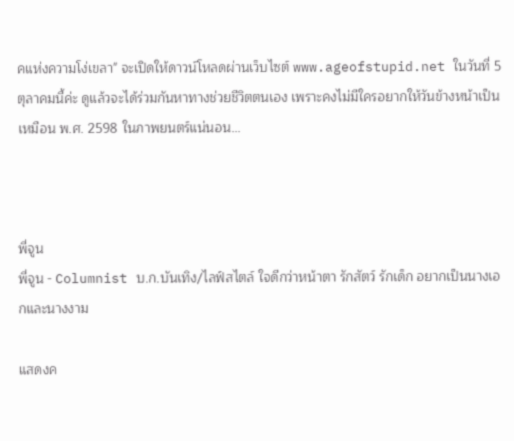คแห่งความโง่เขลา" จะเปิดให้ดาวน์โหลดผ่านเว็บไซต์ www.ageofstupid.net ในวันที่ 5 ตุลาคมนี้ค่ะ ดูแล้วจะได้ร่วมกันหาทางช่วยชีวิตตนเอง เพราะคงไม่มีใครอยากให้วันข้างหน้าเป็นเหมือน พ.ศ. 2598 ในภาพยนตร์แน่นอน...



พี่จูน
พี่จูน - Columnist บ.ก.บันเทิง/ไลฟ์สไตล์ ใจดีกว่าหน้าตา รักสัตว์ รักเด็ก อยากเป็นนางเอกและนางงาม

แสดงค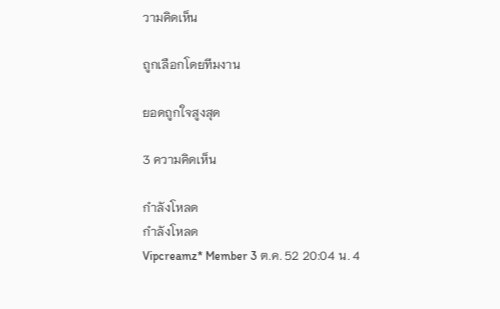วามคิดเห็น

ถูกเลือกโดยทีมงาน

ยอดถูกใจสูงสุด

3 ความคิดเห็น

กำลังโหลด
กำลังโหลด
Vipcreamz* Member 3 ต.ค. 52 20:04 น. 4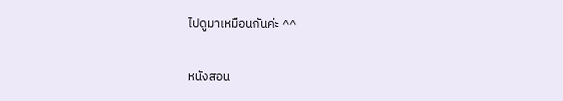ไปดูมาเหมือนกันค่ะ ^^

หนังสอน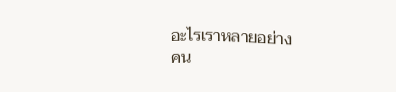อะไรเราหลายอย่าง
คน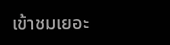เข้าชมเยอะ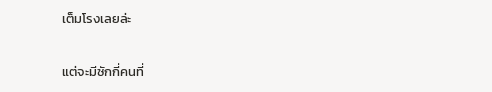เต็มโรงเลยล่ะ

แต่จะมีซักกี่คนที่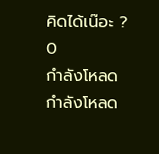คิดได้เน๊อะ ?
0
กำลังโหลด
กำลังโหลด